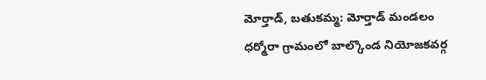మోర్తాడ్, బతుకమ్మ: మోర్తాడ్ మండలం ధర్మోరా గ్రామంలో బాల్కొండ నియోజకవర్గ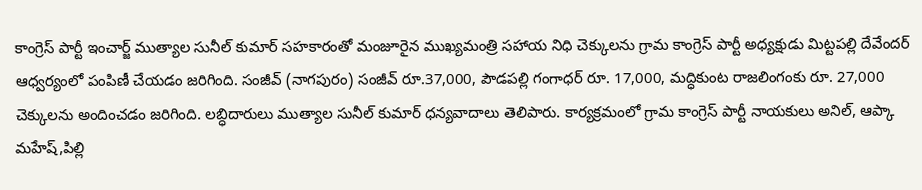కాంగ్రెస్ పార్టీ ఇంచార్జ్ ముత్యాల సునీల్ కుమార్ సహకారంతో మంజూరైన ముఖ్యమంత్రి సహాయ నిధి చెక్కులను గ్రామ కాంగ్రెస్ పార్టీ అధ్యక్షుడు మిట్టపల్లి దేవేందర్ ఆధ్వర్యంలో పంపిణీ చేయడం జరిగింది. సంజీవ్ (నాగపురం) సంజీవ్ రూ.37,000, పౌడపల్లి గంగాధర్ రూ. 17,000, మద్ధికుంట రాజలింగంకు రూ. 27,000 చెక్కులను అందించడం జరిగింది. లబ్ధిదారులు ముత్యాల సునీల్ కుమార్ ధన్యవాదాలు తెలిపారు. కార్యక్రమంలో గ్రామ కాంగ్రెస్ పార్టీ నాయకులు అనిల్, ఆప్కా మహేష్,పిల్లి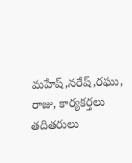మహేష్,నరేష్,రఘు, రాజు, కార్యకర్తలు తదితరులు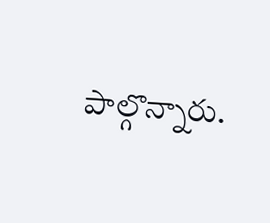పాల్గొన్నారు.